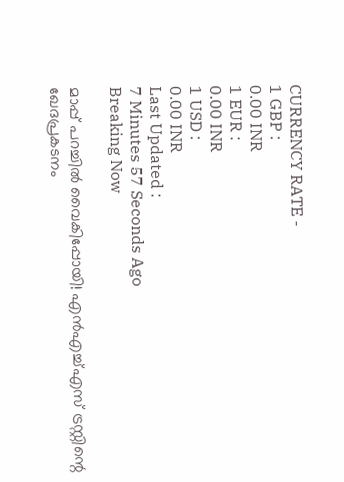CURRENCY RATE -
1 GBP :
0.00 INR
1 EUR :
0.00 INR
1 USD :
0.00 INR
Last Updated :
7 Minutes 57 Seconds Ago
Breaking Now

മാപ്പ് പറച്ചില്‍ വൈകിപ്പോയി! എന്‍എച്ച്എസ് ട്രസ്റ്റിന്റെ ഖേദപ്രകടനം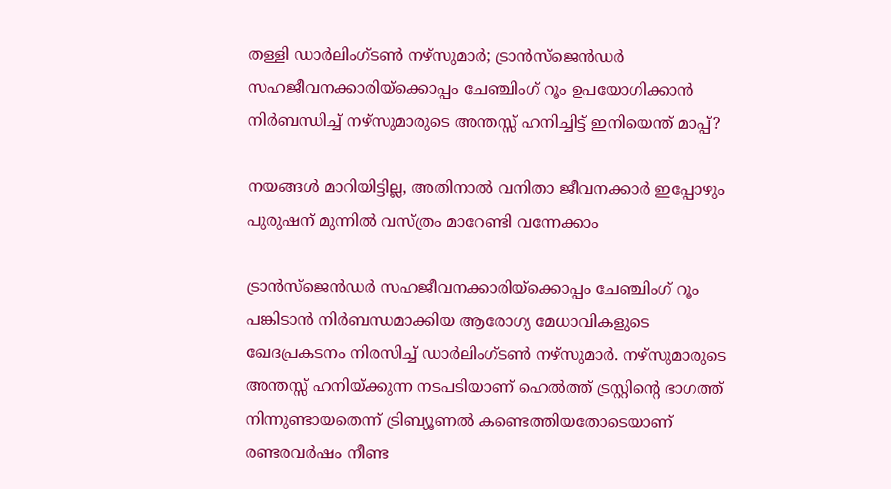തള്ളി ഡാര്‍ലിംഗ്ടണ്‍ നഴ്‌സുമാര്‍; ട്രാന്‍സ്‌ജെന്‍ഡര്‍ സഹജീവനക്കാരിയ്‌ക്കൊപ്പം ചേഞ്ചിംഗ് റൂം ഉപയോഗിക്കാന്‍ നിര്‍ബന്ധിച്ച് നഴ്‌സുമാരുടെ അന്തസ്സ് ഹനിച്ചിട്ട് ഇനിയെന്ത് മാപ്പ്?

നയങ്ങള്‍ മാറിയിട്ടില്ല, അതിനാല്‍ വനിതാ ജീവനക്കാര്‍ ഇപ്പോഴും പുരുഷന് മുന്നില്‍ വസ്ത്രം മാറേണ്ടി വന്നേക്കാം

ട്രാന്‍സ്‌ജെന്‍ഡര്‍ സഹജീവനക്കാരിയ്‌ക്കൊപ്പം ചേഞ്ചിംഗ് റൂം പങ്കിടാന്‍ നിര്‍ബന്ധമാക്കിയ ആരോഗ്യ മേധാവികളുടെ ഖേദപ്രകടനം നിരസിച്ച് ഡാര്‍ലിംഗ്ടണ്‍ നഴ്‌സുമാര്‍. നഴ്‌സുമാരുടെ അന്തസ്സ് ഹനിയ്ക്കുന്ന നടപടിയാണ് ഹെല്‍ത്ത് ട്രസ്റ്റിന്റെ ഭാഗത്ത് നിന്നുണ്ടായതെന്ന് ട്രിബ്യൂണല്‍ കണ്ടെത്തിയതോടെയാണ് രണ്ടരവര്‍ഷം നീണ്ട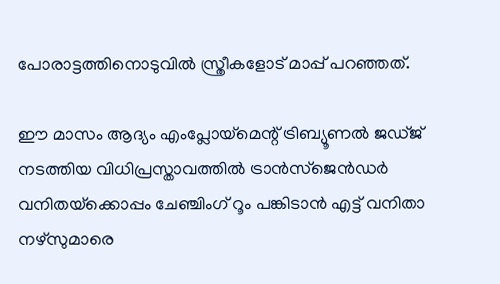പോരാട്ടത്തിനൊടുവില്‍ സ്ത്രീകളോട് മാപ്പ് പറഞ്ഞത്.

ഈ മാസം ആദ്യം എംപ്ലോയ്‌മെന്റ് ട്രിബ്യൂണല്‍ ജഡ്ജ് നടത്തിയ വിധിപ്രസ്താവത്തില്‍ ട്രാന്‍സ്‌ജെന്‍ഡര്‍ വനിതയ്‌ക്കൊപ്പം ചേഞ്ചിംഗ് റൂം പങ്കിടാന്‍ എട്ട് വനിതാ നഴ്‌സുമാരെ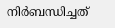നിര്‍ബന്ധിച്ചത്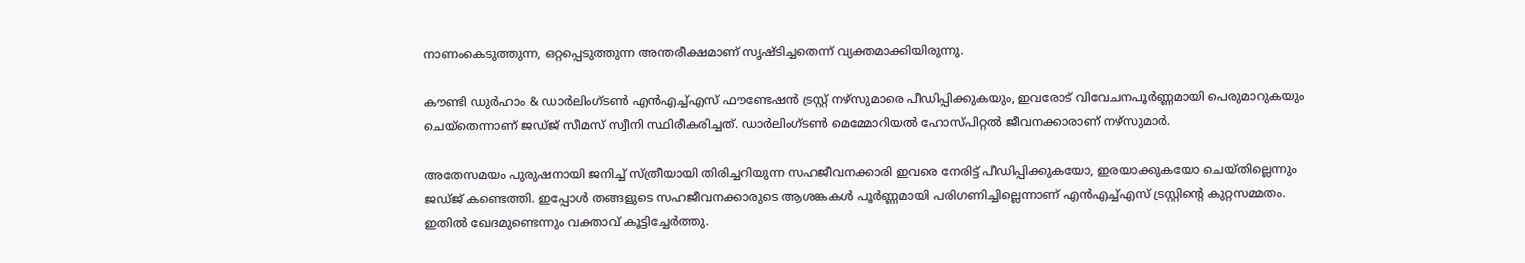നാണംകെടുത്തുന്ന, ഒറ്റപ്പെടുത്തുന്ന അന്തരീക്ഷമാണ് സൃഷ്ടിച്ചതെന്ന് വ്യക്തമാക്കിയിരുന്നു.

കൗണ്ടി ഡുര്‍ഹാം & ഡാര്‍ലിംഗ്ടണ്‍ എന്‍എച്ച്എസ് ഫൗണ്ടേഷന്‍ ട്രസ്റ്റ് നഴ്‌സുമാരെ പീഡിപ്പിക്കുകയും, ഇവരോട് വിവേചനപൂര്‍ണ്ണമായി പെരുമാറുകയും ചെയ്‌തെന്നാണ് ജഡ്ജ് സീമസ് സ്വീനി സ്ഥിരീകരിച്ചത്. ഡാര്‍ലിംഗ്ടണ്‍ മെമ്മോറിയല്‍ ഹോസ്പിറ്റല്‍ ജീവനക്കാരാണ് നഴ്‌സുമാര്‍.

അതേസമയം പുരുഷനായി ജനിച്ച് സ്ത്രീയായി തിരിച്ചറിയുന്ന സഹജീവനക്കാരി ഇവരെ നേരിട്ട് പീഡിപ്പിക്കുകയോ, ഇരയാക്കുകയോ ചെയ്തില്ലെന്നും ജഡ്ജ് കണ്ടെത്തി. ഇപ്പോള്‍ തങ്ങളുടെ സഹജീവനക്കാരുടെ ആശങ്കകള്‍ പൂര്‍ണ്ണമായി പരിഗണിച്ചില്ലെന്നാണ് എന്‍എച്ച്എസ് ട്രസ്റ്റിന്റെ കുറ്റസമ്മതം. ഇതില്‍ ഖേദമുണ്ടെന്നും വക്താവ് കൂട്ടിച്ചേര്‍ത്തു.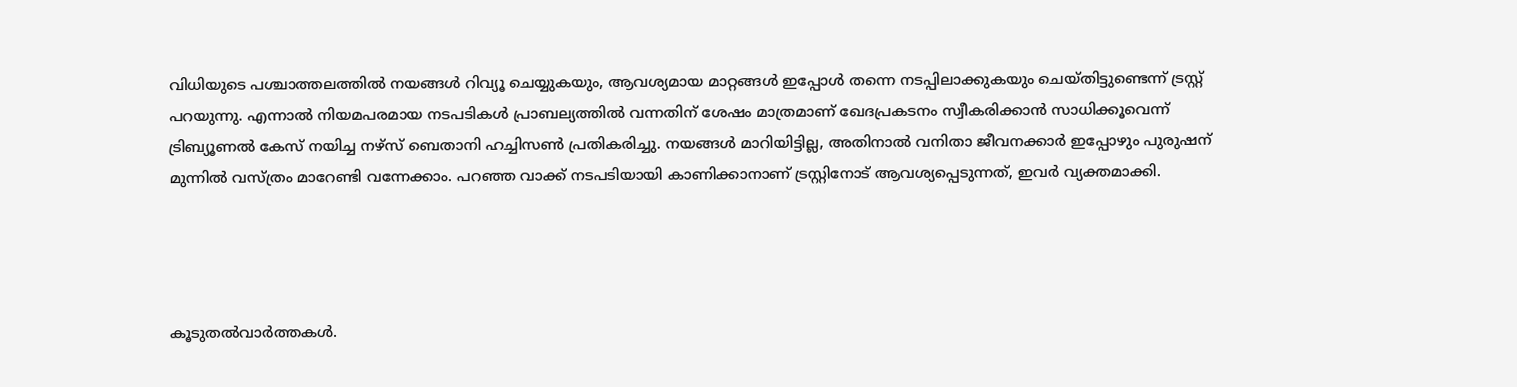വിധിയുടെ പശ്ചാത്തലത്തില്‍ നയങ്ങള്‍ റിവ്യൂ ചെയ്യുകയും, ആവശ്യമായ മാറ്റങ്ങള്‍ ഇപ്പോള്‍ തന്നെ നടപ്പിലാക്കുകയും ചെയ്തിട്ടുണ്ടെന്ന് ട്രസ്റ്റ് പറയുന്നു. എന്നാല്‍ നിയമപരമായ നടപടികള്‍ പ്രാബല്യത്തില്‍ വന്നതിന് ശേഷം മാത്രമാണ് ഖേദപ്രകടനം സ്വീകരിക്കാന്‍ സാധിക്കൂവെന്ന് ട്രിബ്യൂണല്‍ കേസ് നയിച്ച നഴ്‌സ് ബെതാനി ഹച്ചിസണ്‍ പ്രതികരിച്ചു. നയങ്ങള്‍ മാറിയിട്ടില്ല, അതിനാല്‍ വനിതാ ജീവനക്കാര്‍ ഇപ്പോഴും പുരുഷന് മുന്നില്‍ വസ്ത്രം മാറേണ്ടി വന്നേക്കാം. പറഞ്ഞ വാക്ക് നടപടിയായി കാണിക്കാനാണ് ട്രസ്റ്റിനോട് ആവശ്യപ്പെടുന്നത്, ഇവര്‍ വ്യക്തമാക്കി.




കൂടുതല്‍വാര്‍ത്തകള്‍.